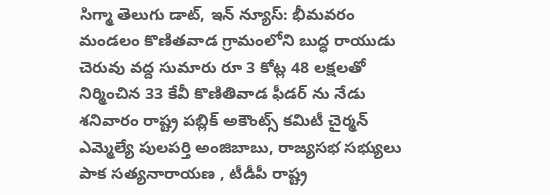సిగ్మా తెలుగు డాట్, ఇన్ న్యూస్: భీమవరం మండలం కొణితవాడ గ్రామంలోని బుద్ధ రాయుడు చెరువు వద్ద సుమారు రూ 3 కోట్ల 48 లక్షలతో నిర్మించిన 33 కేవీ కొణితివాడ ఫీడర్ ను నేడు శనివారం రాష్ట్ర పబ్లిక్ అకౌంట్స్ కమిటీ చైర్మన్ ఎమ్మెల్యే పులపర్తి అంజిబాబు, రాజ్యసభ సభ్యులు పాక సత్యనారాయణ , టీడీపీ రాష్ట్ర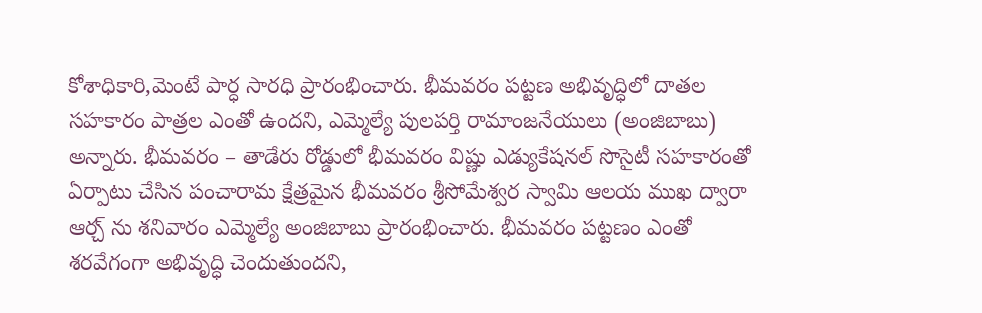కోశాధికారి,మెంటే పార్ధ సారధి ప్రారంభించారు. భీమవరం పట్టణ అభివృద్ధిలో దాతల సహకారం పాత్రల ఎంతో ఉందని, ఎమ్మెల్యే పులపర్తి రామాంజనేయులు (అంజిబాబు) అన్నారు. భీమవరం – తాడేరు రోడ్డులో భీమవరం విష్ణు ఎడ్యుకేషనల్ సొసైటీ సహకారంతో ఏర్పాటు చేసిన పంచారామ క్షేత్రమైన భీమవరం శ్రీసోమేశ్వర స్వామి ఆలయ ముఖ ద్వారా ఆర్చ్ ను శనివారం ఎమ్మెల్యే అంజిబాబు ప్రారంభించారు. భీమవరం పట్టణం ఎంతో శరవేగంగా అభివృద్ధి చెందుతుందని,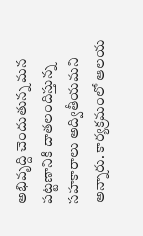అభివృద్ది చెందుతున్న మన పట్టణానికి దాతలందిస్తున్న సహకారాలు అద్వితీయమని అన్నారు. కార్యక్రమంలో ఆలయ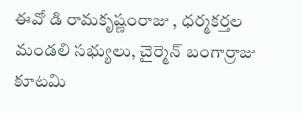ఈవో డి రామకృష్ణంరాజు , ధర్మకర్తల మండలి సభ్యులు, చైర్మెన్ బంగార్రాజు కూటమి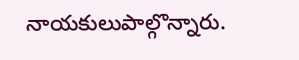నాయకులుపాల్గొన్నారు.